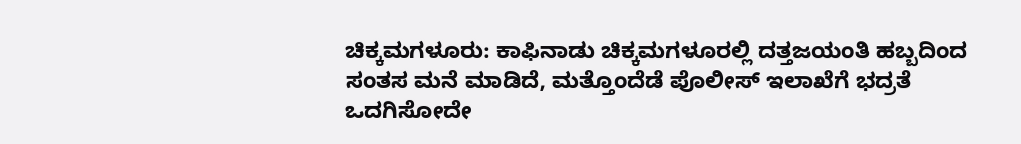ಚಿಕ್ಕಮಗಳೂರು: ಕಾಫಿನಾಡು ಚಿಕ್ಕಮಗಳೂರಲ್ಲಿ ದತ್ತಜಯಂತಿ ಹಬ್ಬದಿಂದ ಸಂತಸ ಮನೆ ಮಾಡಿದೆ, ಮತ್ತೊಂದೆಡೆ ಪೊಲೀಸ್ ಇಲಾಖೆಗೆ ಭದ್ರತೆ ಒದಗಿಸೋದೇ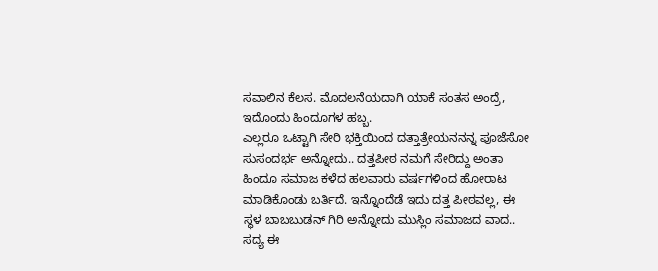ಸವಾಲಿನ ಕೆಲಸ. ಮೊದಲನೆಯದಾಗಿ ಯಾಕೆ ಸಂತಸ ಅಂದ್ರೆ, ಇದೊಂದು ಹಿಂದೂಗಳ ಹಬ್ಬ.
ಎಲ್ಲರೂ ಒಟ್ಟಾಗಿ ಸೇರಿ ಭಕ್ತಿಯಿಂದ ದತ್ತಾತ್ರೇಯನನನ್ನ ಪೂಜೆಸೋ ಸುಸಂದರ್ಭ ಅನ್ನೋದು.. ದತ್ತಪೀಠ ನಮಗೆ ಸೇರಿದ್ದು ಅಂತಾ ಹಿಂದೂ ಸಮಾಜ ಕಳೆದ ಹಲವಾರು ವರ್ಷಗಳಿಂದ ಹೋರಾಟ ಮಾಡಿಕೊಂಡು ಬರ್ತಿದೆ. ಇನ್ನೊಂದೆಡೆ ಇದು ದತ್ತ ಪೀಠವಲ್ಲ, ಈ ಸ್ಥಳ ಬಾಬಬುಡನ್ ಗಿರಿ ಅನ್ನೋದು ಮುಸ್ಲಿಂ ಸಮಾಜದ ವಾದ..
ಸದ್ಯ ಈ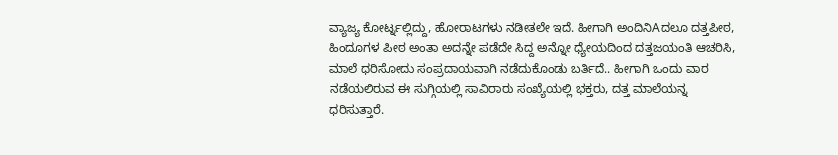ವ್ಯಾಜ್ಯ ಕೋರ್ಟ್ನಲ್ಲಿದ್ದು, ಹೋರಾಟಗಳು ನಡೀತಲೇ ಇದೆ. ಹೀಗಾಗಿ ಅಂದಿನಿAದಲೂ ದತ್ತಪೀಠ, ಹಿಂದೂಗಳ ಪೀಠ ಅಂತಾ ಅದನ್ನೇ ಪಡೆದೇ ಸಿದ್ದ ಅನ್ನೋ ಧ್ಯೇಯದಿಂದ ದತ್ತಜಯಂತಿ ಆಚರಿಸಿ, ಮಾಲೆ ಧರಿಸೋದು ಸಂಪ್ರದಾಯವಾಗಿ ನಡೆದುಕೊಂಡು ಬರ್ತಿದೆ.. ಹೀಗಾಗಿ ಒಂದು ವಾರ ನಡೆಯಲಿರುವ ಈ ಸುಗ್ಗಿಯಲ್ಲಿ ಸಾವಿರಾರು ಸಂಖ್ಯೆಯಲ್ಲಿ ಭಕ್ತರು, ದತ್ತ ಮಾಲೆಯನ್ನ ಧರಿಸುತ್ತಾರೆ.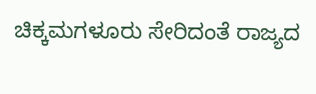ಚಿಕ್ಕಮಗಳೂರು ಸೇರಿದಂತೆ ರಾಜ್ಯದ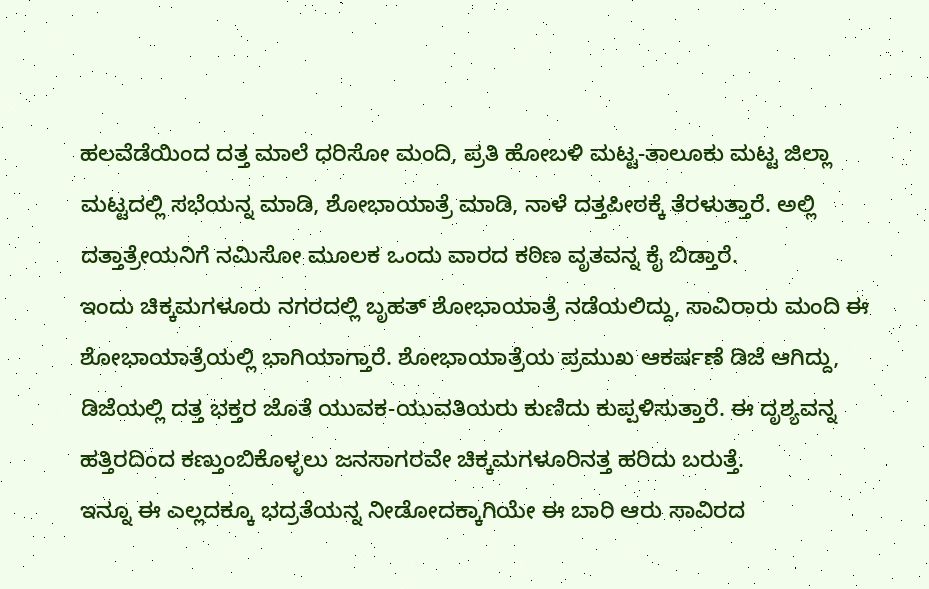ಹಲವೆಡೆಯಿಂದ ದತ್ತ ಮಾಲೆ ಧರಿಸೋ ಮಂದಿ, ಪ್ರತಿ ಹೋಬಳಿ ಮಟ್ಟ-ತಾಲೂಕು ಮಟ್ಟ ಜಿಲ್ಲಾ ಮಟ್ಟದಲ್ಲಿ ಸಭೆಯನ್ನ ಮಾಡಿ, ಶೋಭಾಯಾತ್ರೆ ಮಾಡಿ, ನಾಳೆ ದತ್ತಪೀಠಕ್ಕೆ ತೆರಳುತ್ತಾರೆ. ಅಲ್ಲಿ ದತ್ತಾತ್ರೇಯನಿಗೆ ನಮಿಸೋ ಮೂಲಕ ಒಂದು ವಾರದ ಕಠಿಣ ವೃತವನ್ನ ಕೈ ಬಿಡ್ತಾರೆ.
ಇಂದು ಚಿಕ್ಕಮಗಳೂರು ನಗರದಲ್ಲಿ ಬೃಹತ್ ಶೋಭಾಯಾತ್ರೆ ನಡೆಯಲಿದ್ದು, ಸಾವಿರಾರು ಮಂದಿ ಈ ಶೋಭಾಯಾತ್ರೆಯಲ್ಲಿ ಭಾಗಿಯಾಗ್ತಾರೆ. ಶೋಭಾಯಾತ್ರೆಯ ಪ್ರಮುಖ ಆಕರ್ಷಣೆ ಡಿಜೆ ಆಗಿದ್ದು, ಡಿಜೆಯಲ್ಲಿ ದತ್ತ ಭಕ್ತರ ಜೊತೆ ಯುವಕ-ಯುವತಿಯರು ಕುಣಿದು ಕುಪ್ಪಳಿಸುತ್ತಾರೆ. ಈ ದೃಶ್ಯವನ್ನ ಹತ್ತಿರದಿಂದ ಕಣ್ತುಂಬಿಕೊಳ್ಳಲು ಜನಸಾಗರವೇ ಚಿಕ್ಕಮಗಳೂರಿನತ್ತ ಹರಿದು ಬರುತ್ತೆ.
ಇನ್ನೂ ಈ ಎಲ್ಲದಕ್ಕೂ ಭದ್ರತೆಯನ್ನ ನೀಡೋದಕ್ಕಾಗಿಯೇ ಈ ಬಾರಿ ಆರು ಸಾವಿರದ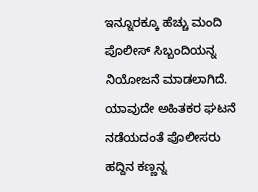ಇನ್ನೂರಕ್ಕೂ ಹೆಚ್ಚು ಮಂದಿ ಪೊಲೀಸ್ ಸಿಬ್ಬಂದಿಯನ್ನ ನಿಯೋಜನೆ ಮಾಡಲಾಗಿದೆ. ಯಾವುದೇ ಅಹಿತಕರ ಘಟನೆ ನಡೆಯದಂತೆ ಪೊಲೀಸರು ಹದ್ದಿನ ಕಣ್ಣನ್ನ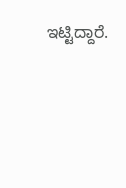ಇಟ್ಟಿದ್ದಾರೆ.